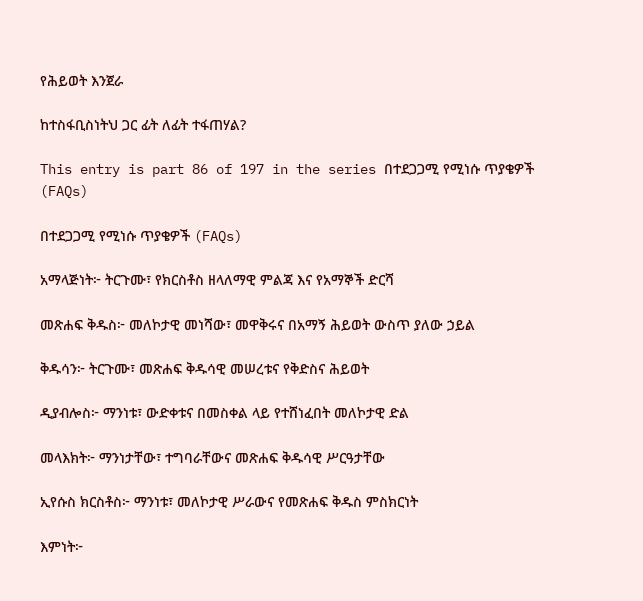የሕይወት እንጀራ

ከተስፋቢስነትህ ጋር ፊት ለፊት ተፋጠሃል?

This entry is part 86 of 197 in the series በተደጋጋሚ የሚነሱ ጥያቄዎች (FAQs)

በተደጋጋሚ የሚነሱ ጥያቄዎች (FAQs)

አማላጅነት፦ ትርጉሙ፣ የክርስቶስ ዘላለማዊ ምልጃ እና የአማኞች ድርሻ

መጽሐፍ ቅዱስ፦ መለኮታዊ መነሻው፣ መዋቅሩና በአማኝ ሕይወት ውስጥ ያለው ኃይል

ቅዱሳን፦ ትርጉሙ፣ መጽሐፍ ቅዱሳዊ መሠረቱና የቅድስና ሕይወት

ዲያብሎስ፦ ማንነቱ፣ ውድቀቱና በመስቀል ላይ የተሸነፈበት መለኮታዊ ድል

መላእክት፦ ማንነታቸው፣ ተግባራቸውና መጽሐፍ ቅዱሳዊ ሥርዓታቸው

ኢየሱስ ክርስቶስ፦ ማንነቱ፣ መለኮታዊ ሥራውና የመጽሐፍ ቅዱስ ምስክርነት

እምነት፦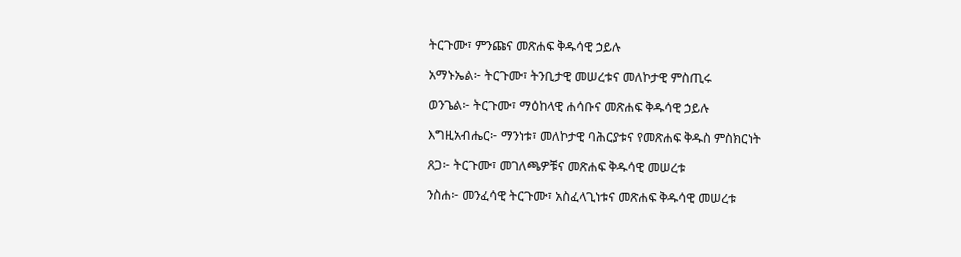ትርጉሙ፣ ምንጩና መጽሐፍ ቅዱሳዊ ኃይሉ

አማኑኤል፦ ትርጉሙ፣ ትንቢታዊ መሠረቱና መለኮታዊ ምስጢሩ

ወንጌል፦ ትርጉሙ፣ ማዕከላዊ ሐሳቡና መጽሐፍ ቅዱሳዊ ኃይሉ

እግዚአብሔር፦ ማንነቱ፣ መለኮታዊ ባሕርያቱና የመጽሐፍ ቅዱስ ምስክርነት

ጸጋ፦ ትርጉሙ፣ መገለጫዎቹና መጽሐፍ ቅዱሳዊ መሠረቱ

ንስሐ፦ መንፈሳዊ ትርጉሙ፣ አስፈላጊነቱና መጽሐፍ ቅዱሳዊ መሠረቱ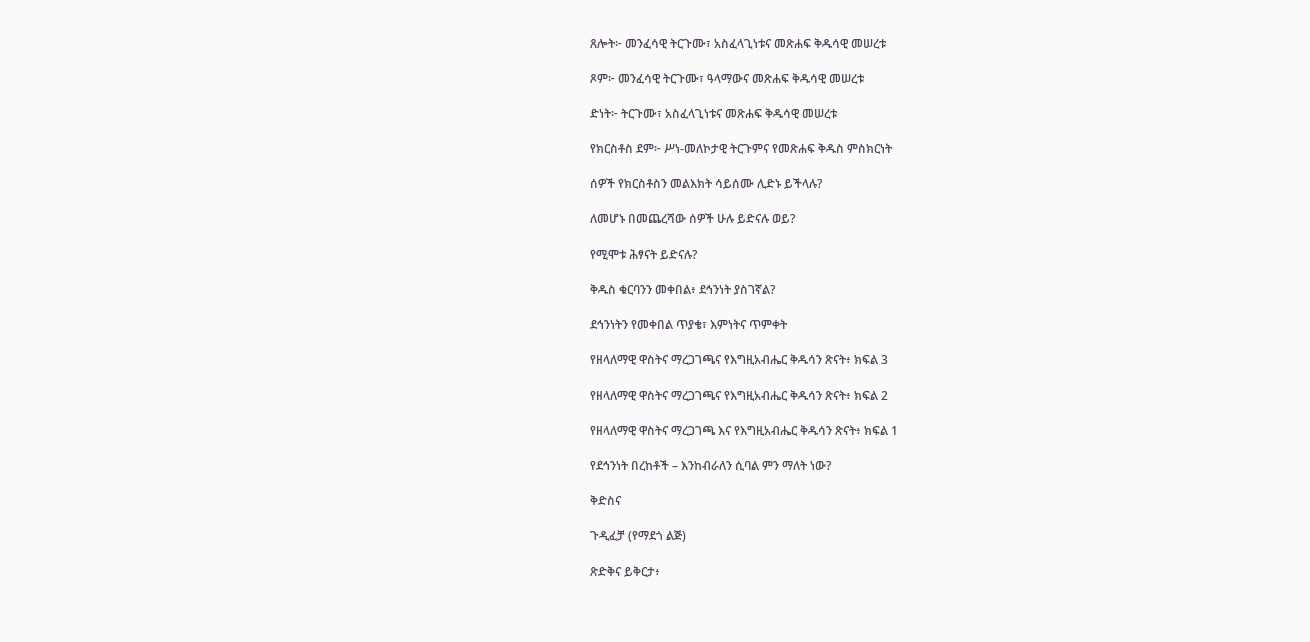ጸሎት፦ መንፈሳዊ ትርጉሙ፣ አስፈላጊነቱና መጽሐፍ ቅዱሳዊ መሠረቱ

ጾም፦ መንፈሳዊ ትርጉሙ፣ ዓላማውና መጽሐፍ ቅዱሳዊ መሠረቱ

ድነት፦ ትርጉሙ፣ አስፈላጊነቱና መጽሐፍ ቅዱሳዊ መሠረቱ

የክርስቶስ ደም፦ ሥነ-መለኮታዊ ትርጉምና የመጽሐፍ ቅዱስ ምስክርነት

ሰዎች የክርስቶስን መልእክት ሳይሰሙ ሊድኑ ይችላሉ?

ለመሆኑ በመጨረሻው ሰዎች ሁሉ ይድናሉ ወይ?

የሚሞቱ ሕፃናት ይድናሉ?

ቅዱስ ቁርባንን መቀበል፥ ደኅንነት ያስገኛል?

ደኅንነትን የመቀበል ጥያቄ፣ እምነትና ጥምቀት

የዘላለማዊ ዋስትና ማረጋገጫና የእግዚአብሔር ቅዱሳን ጽናት፥ ክፍል 3

የዘላለማዊ ዋስትና ማረጋገጫና የእግዚአብሔር ቅዱሳን ጽናት፥ ክፍል 2

የዘላለማዊ ዋስትና ማረጋገጫ እና የእግዚአብሔር ቅዱሳን ጽናት፥ ክፍል 1

የደኅንነት በረከቶች – እንከብራለን ሲባል ምን ማለት ነው?

ቅድስና

ጉዲፈቻ (የማደጎ ልጅ)

ጽድቅና ይቅርታ፥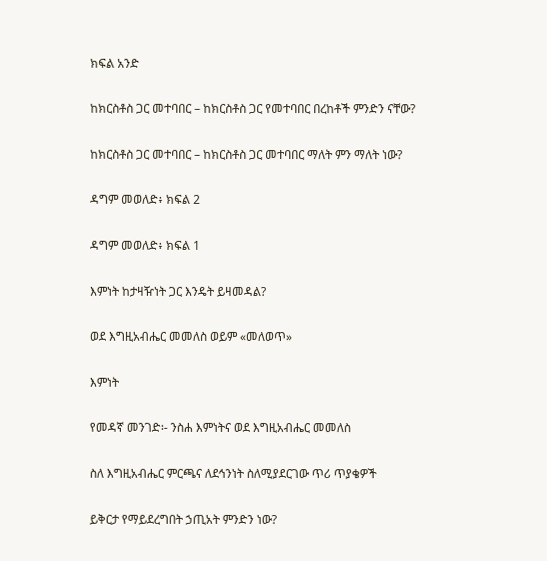ክፍል አንድ

ከክርስቶስ ጋር መተባበር – ከክርስቶስ ጋር የመተባበር በረከቶች ምንድን ናቸው?

ከክርስቶስ ጋር መተባበር – ከክርስቶስ ጋር መተባበር ማለት ምን ማለት ነው?

ዳግም መወለድ፥ ክፍል 2

ዳግም መወለድ፥ ክፍል 1

እምነት ከታዛዥነት ጋር እንዴት ይዛመዳል?

ወደ እግዚአብሔር መመለስ ወይም «መለወጥ»

እምነት

የመዳኛ መንገድ፡- ንስሐ እምነትና ወደ እግዚአብሔር መመለስ

ስለ እግዚአብሔር ምርጫና ለደኅንነት ስለሚያደርገው ጥሪ ጥያቄዎች

ይቅርታ የማይደረግበት ኃጢአት ምንድን ነው?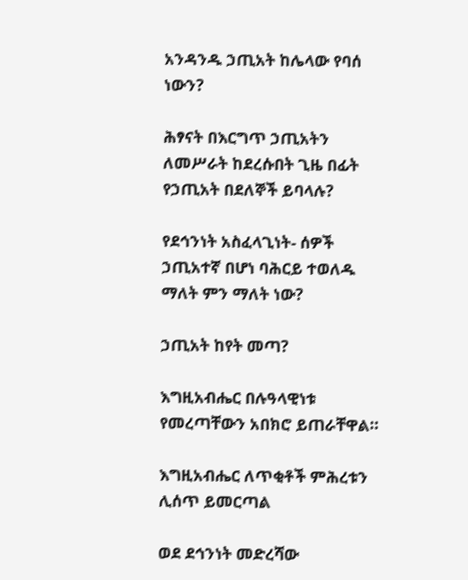አንዳንዱ ኃጢአት ከሌላው የባሰ ነውን?

ሕፃናት በእርግጥ ኃጢአትን ለመሥራት ከደረሱበት ጊዜ በፊት የኃጢአት በደለኞች ይባላሉ?

የደኅንነት አስፈላጊነት- ሰዎች ኃጢአተኛ በሆነ ባሕርይ ተወለዱ ማለት ምን ማለት ነው?

ኃጢአት ከየት መጣ?

እግዚአብሔር በሉዓላዊነቱ የመረጣቸውን አበክሮ ይጠራቸዋል።

እግዚአብሔር ለጥቂቶች ምሕረቱን ሊሰጥ ይመርጣል

ወደ ደኅንነት መድረሻው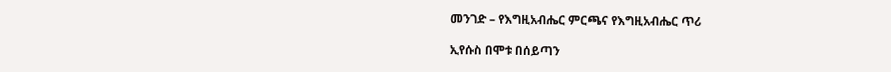መንገድ – የእግዚአብሔር ምርጫና የእግዚአብሔር ጥሪ

ኢየሱስ በሞቱ በሰይጣን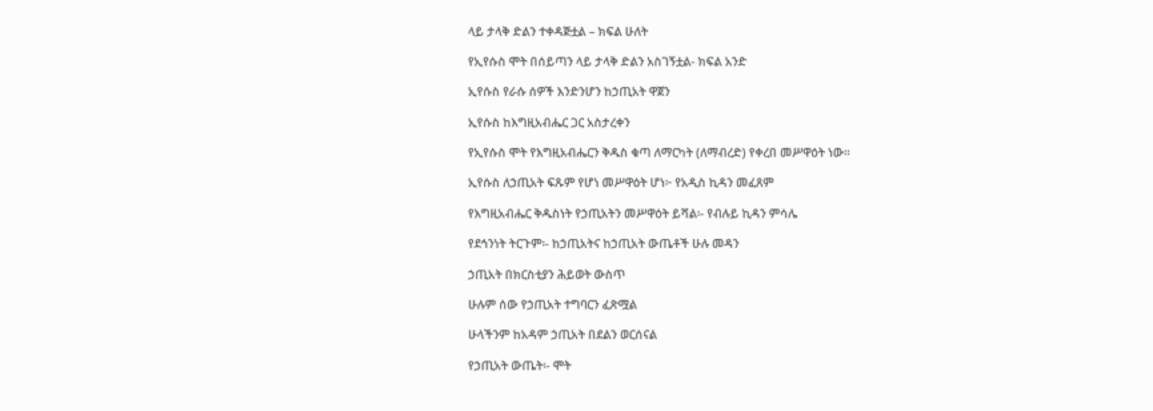ላይ ታላቅ ድልን ተቀዳጅቷል – ክፍል ሁለት

የኢየሱስ ሞት በሰይጣን ላይ ታላቅ ድልን አስገኝቷል- ክፍል አንድ

ኢየሱስ የራሱ ሰዎች እንድንሆን ከኃጢአት ዋጀን

ኢየሱስ ከእግዚአብሔር ጋር አስታረቀን

የኢየሱስ ሞት የእግዚአብሔርን ቅዱስ ቁጣ ለማርካት (ለማብረድ) የቀረበ መሥዋዕት ነው።

ኢየሱስ ለኃጢአት ፍጹም የሆነ መሥዋዕት ሆነ፦ የአዲስ ኪዳን መፈጸም

የእግዚአብሔር ቅዱስነት የኃጢአትን መሥዋዕት ይሻል፡- የብሉይ ኪዳን ምሳሌ

የደኅንነት ትርጉም፡- ከኃጢአትና ከኃጢአት ውጤቶች ሁሉ መዳን

ኃጢአት በክርስቲያን ሕይወት ውስጥ

ሁሉም ሰው የኃጢአት ተግባርን ፈጽሟል

ሁላችንም ከአዳም ኃጢአት በደልን ወርሰናል

የኃጢአት ውጤት፡- ሞት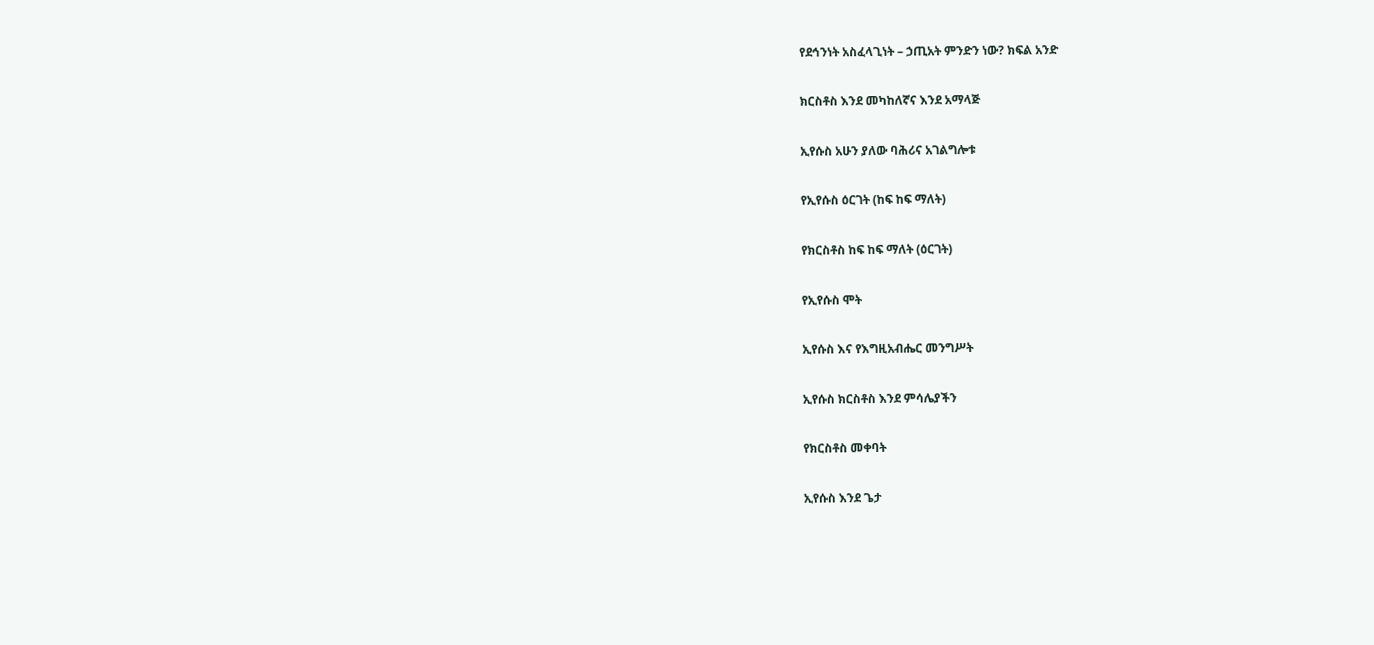የደኅንነት አስፈላጊነት – ኃጢአት ምንድን ነው? ክፍል አንድ

ክርስቶስ እንደ መካከለኛና እንደ አማላጅ

ኢየሱስ አሁን ያለው ባሕሪና አገልግሎቱ

የኢየሱስ ዕርገት (ከፍ ከፍ ማለት)

የክርስቶስ ከፍ ከፍ ማለት (ዕርገት)

የኢየሱስ ሞት

ኢየሱስ እና የእግዚአብሔር መንግሥት

ኢየሱስ ክርስቶስ እንደ ምሳሌያችን

የክርስቶስ መቀባት

ኢየሱስ እንደ ጌታ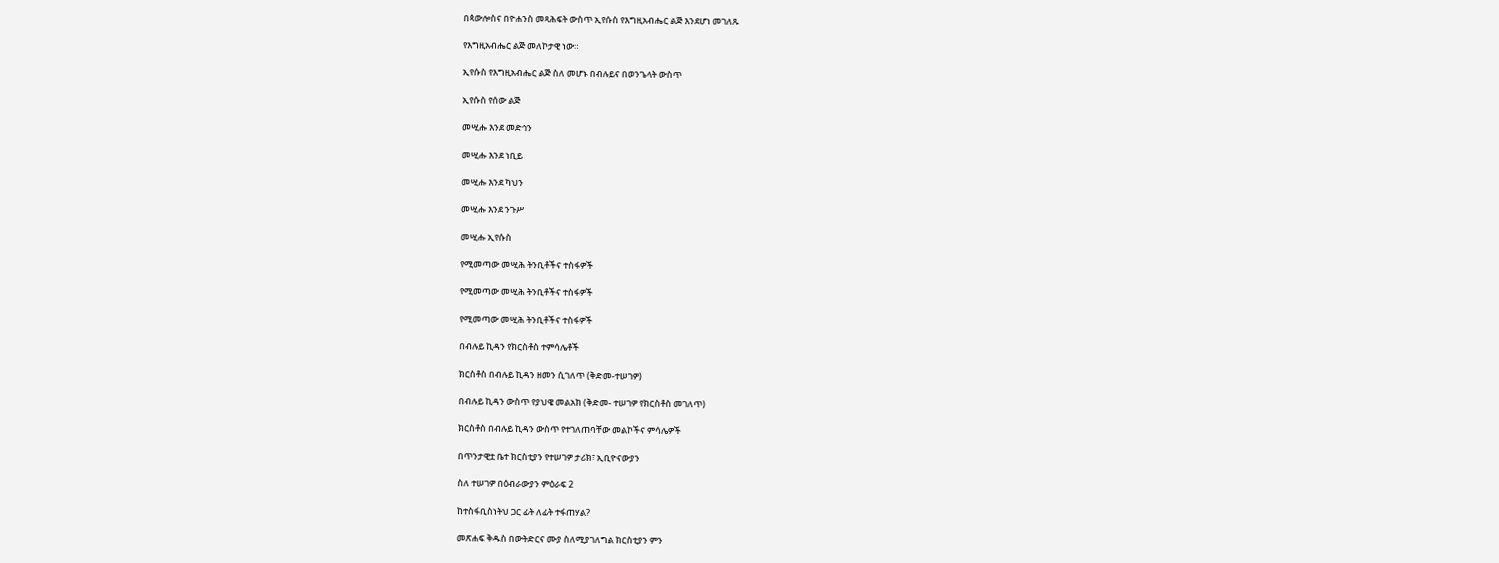በጳውሎስና በዮሐንስ መጻሕፍት ውስጥ ኢየሱስ የእግዚአብሔር ልጅ እንደሆነ መገለጹ

የእግዚአብሔር ልጅ መለኮታዊ ነው።

ኢየሱስ የእግዚአብሔር ልጅ ስለ መሆኑ በብሉይና በወንጌላት ውስጥ

ኢየሱስ የሰው ልጅ

መሢሑ እንደ መድኅን

መሢሑ እንደ ነቢይ

መሢሑ እንደ ካህን

መሢሑ እንደ ንጉሥ

መሢሑ ኢየሱስ

የሚመጣው መሢሕ ትንቢቶችና ተስፋዎች

የሚመጣው መሢሕ ትንቢቶችና ተስፋዎች

የሚመጣው መሢሕ ትንቢቶችና ተስፋዎች

በብሉይ ኪዳን የክርስቶስ ተምሳሌቶች

ክርስቶስ በብሉይ ኪዳን ዘመን ሲገለጥ (ቅድመ-ተሠገዎ)

በብሉይ ኪዳን ውስጥ የያህዌ መልአክ (ቅድመ- ተሠገዎ የክርስቶስ መገለጥ)

ክርስቶስ በብሉይ ኪዳን ውስጥ የተገለጠባቸው መልኮችና ምሳሌዎች

በጥንታዊቷ ቤተ ክርስቲያን የተሠገዎ ታሪክ፣ ኢቢዮናውያን

ስለ ተሠገዎ በዕብራውያን ምዕራፍ 2

ከተስፋቢስነትህ ጋር ፊት ለፊት ተፋጠሃል?

መጽሐፍ ቅዱስ በውትድርና ሙያ ስለሚያገለግል ክርስቲያን ምን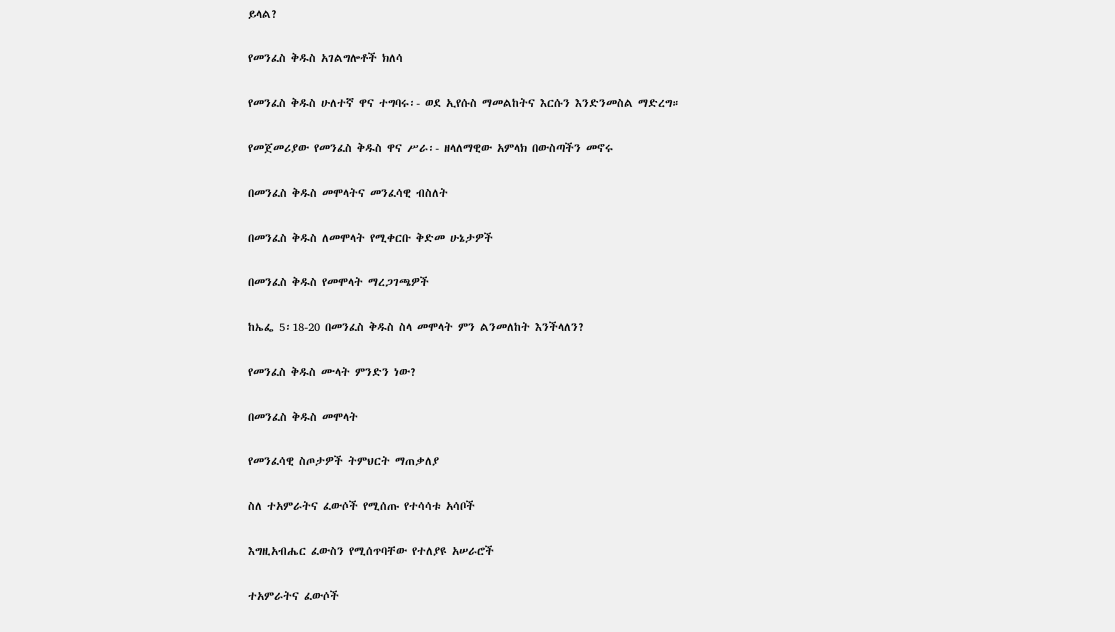ይላል?

የመንፈስ ቅዱስ አገልግሎቶች ክለሳ

የመንፈስ ቅዱስ ሁለተኛ ዋና ተግባሩ፡- ወደ ኢየሱስ ማመልከትና እርሱን እንድንመስል ማድረግ።

የመጀመሪያው የመንፈስ ቅዱስ ዋና ሥራ፡- ዘላለማዊው አምላክ በውስጣችን መኖሩ

በመንፈስ ቅዱስ መሞላትና መንፈሳዊ ብስለት

በመንፈስ ቅዱስ ለመሞላት የሚቀርቡ ቅድመ ሁኔታዎች

በመንፈስ ቅዱስ የመሞላት ማረጋገጫዎች

ከኤፌ 5፡18-20 በመንፈስ ቅዱስ ስላ መሞላት ምን ልንመለከት እንችላለን?

የመንፈስ ቅዱስ ሙላት ምንድን ነው?

በመንፈስ ቅዱስ መሞላት

የመንፈሳዊ ስጦታዎች ትምህርት ማጠቃለያ

ስለ ተአምራትና ፈውሶች የሚሰጡ የተሳሳቱ አሳቦች

እግዚአብሔር ፈውስን የሚሰጥባቸው የተለያዩ አሠራሮች

ተአምራትና ፈውሶች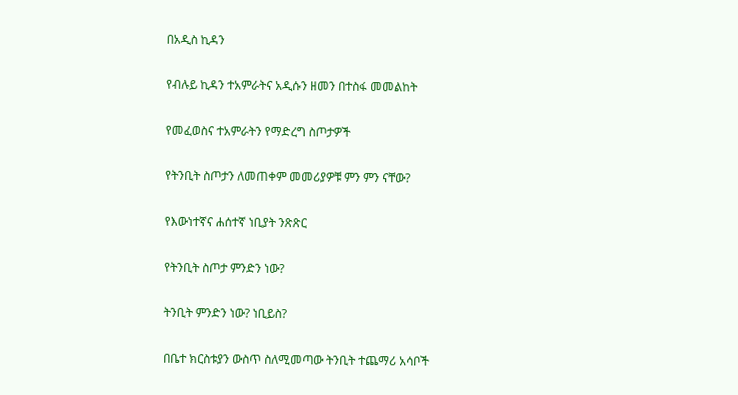በአዲስ ኪዳን

የብሉይ ኪዳን ተአምራትና አዲሱን ዘመን በተስፋ መመልከት

የመፈወስና ተአምራትን የማድረግ ስጦታዎች

የትንቢት ስጦታን ለመጠቀም መመሪያዎቹ ምን ምን ናቸው?

የእውነተኛና ሐሰተኛ ነቢያት ንጽጽር

የትንቢት ስጦታ ምንድን ነው?

ትንቢት ምንድን ነው? ነቢይስ?

በቤተ ክርስቱያን ውስጥ ስለሚመጣው ትንቢት ተጨማሪ አሳቦች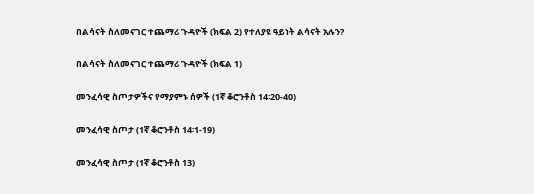በልሳናት ስለመናገር ተጨማሪ ጉዳዮች (ክፍል 2) የተለያዩ ዓይነት ልሳናት አሉን?

በልሳናት ስለመናገር ተጨማሪ ጉዳዮች (ክፍል 1)

መንፈሳዊ ስጦታዎችና የማያምኑ ሰዎች (1ኛ ቆሮንቶስ 14፡20-40)

መንፈሳዊ ስጦታ (1ኛ ቆሮንቶስ 14፡1-19)

መንፈሳዊ ስጦታ (1ኛ ቆሮንቶስ 13)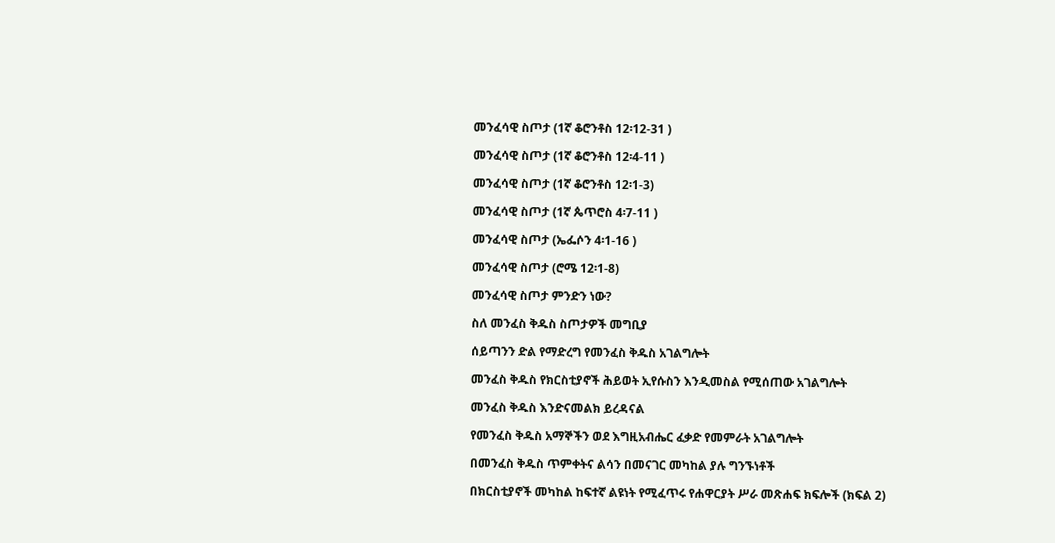መንፈሳዊ ስጦታ (1ኛ ቆሮንቶስ 12፡12-31 )

መንፈሳዊ ስጦታ (1ኛ ቆሮንቶስ 12፡4-11 )

መንፈሳዊ ስጦታ (1ኛ ቆሮንቶስ 12፡1-3)

መንፈሳዊ ስጦታ (1ኛ ጴጥሮስ 4፡7-11 )

መንፈሳዊ ስጦታ (ኤፌሶን 4፡1-16 )

መንፈሳዊ ስጦታ (ሮሜ 12፡1-8)

መንፈሳዊ ስጦታ ምንድን ነው?

ስለ መንፈስ ቅዱስ ስጦታዎች መግቢያ

ሰይጣንን ድል የማድረግ የመንፈስ ቅዱስ አገልግሎት

መንፈስ ቅዱስ የክርስቲያኖች ሕይወት ኢየሱስን እንዲመስል የሚሰጠው አገልግሎት

መንፈስ ቅዱስ እንድናመልክ ይረዳናል

የመንፈስ ቅዱስ አማኞችን ወደ እግዚአብሔር ፈቃድ የመምራት አገልግሎት

በመንፈስ ቅዱስ ጥምቀትና ልሳን በመናገር መካከል ያሉ ግንኙነቶች

በክርስቲያኖች መካከል ከፍተኛ ልዩነት የሚፈጥሩ የሐዋርያት ሥራ መጽሐፍ ክፍሎች (ክፍል 2)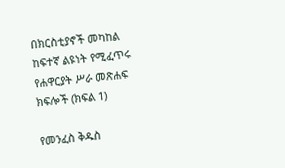በክርስቲያኖች መካከል ከፍተኛ ልዩነት የሚፈጥሩ የሐዋርያት ሥራ መጽሐፍ ክፍሎች (ክፍል 1)

የመንፈስ ቅዱስ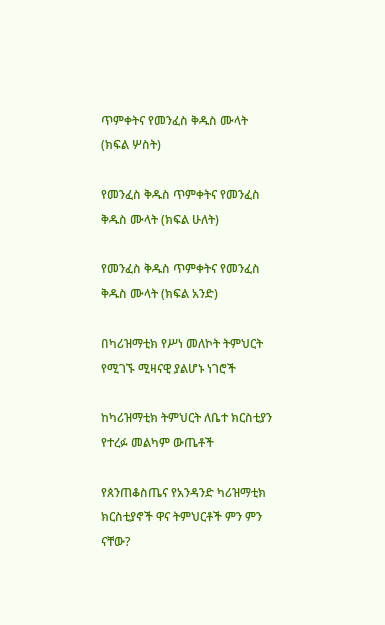ጥምቀትና የመንፈስ ቅዱስ ሙላት (ክፍል ሦስት)

የመንፈስ ቅዱስ ጥምቀትና የመንፈስ ቅዱስ ሙላት (ክፍል ሁለት)

የመንፈስ ቅዱስ ጥምቀትና የመንፈስ ቅዱስ ሙላት (ክፍል አንድ)

በካሪዝማቲክ የሥነ መለኮት ትምህርት የሚገኙ ሚዛናዊ ያልሆኑ ነገሮች

ከካሪዝማቲክ ትምህርት ለቤተ ክርስቲያን የተረፉ መልካም ውጤቶች

የጰንጠቆስጤና የአንዳንድ ካሪዝማቲክ ክርስቲያኖች ዋና ትምህርቶች ምን ምን ናቸው?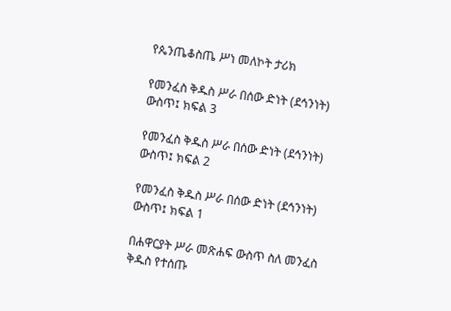የጴንጤቆስጤ ሥነ መለኮት ታሪክ

የመንፈስ ቅዱስ ሥራ በሰው ድነት (ደኅንነት) ውስጥ፤ ክፍል 3

የመንፈስ ቅዱስ ሥራ በሰው ድነት (ደኅንነት) ውስጥ፤ ክፍል 2

የመንፈስ ቅዱስ ሥራ በሰው ድነት (ደኅንነት) ውስጥ፤ ክፍል 1

በሐዋርያት ሥራ መጽሐፍ ውስጥ ስለ መንፈስ ቅዱስ የተሰጡ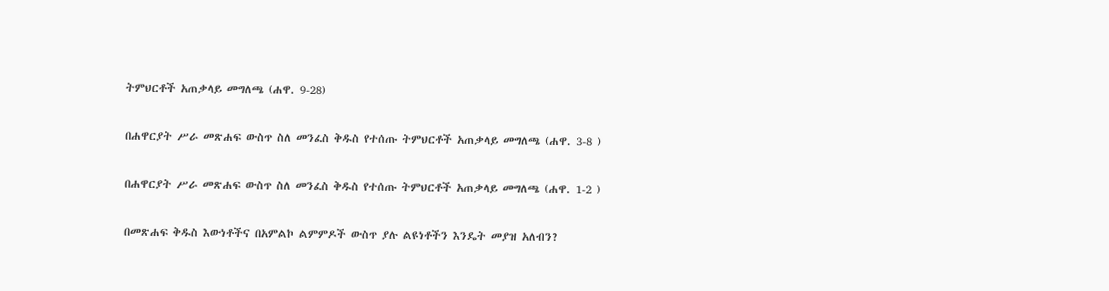ትምህርቶች አጠቃላይ መግለጫ (ሐዋ. 9-28)

በሐዋርያት ሥራ መጽሐፍ ውስጥ ስለ መንፈስ ቅዱስ የተሰጡ ትምህርቶች አጠቃላይ መግለጫ (ሐዋ. 3-8 )

በሐዋርያት ሥራ መጽሐፍ ውስጥ ስለ መንፈስ ቅዱስ የተሰጡ ትምህርቶች አጠቃላይ መግለጫ (ሐዋ. 1-2 )

በመጽሐፍ ቅዱስ እውነቶችና በአምልኮ ልምምዶች ውስጥ ያሉ ልዩነቶችን እንዴት መያዝ አለብን?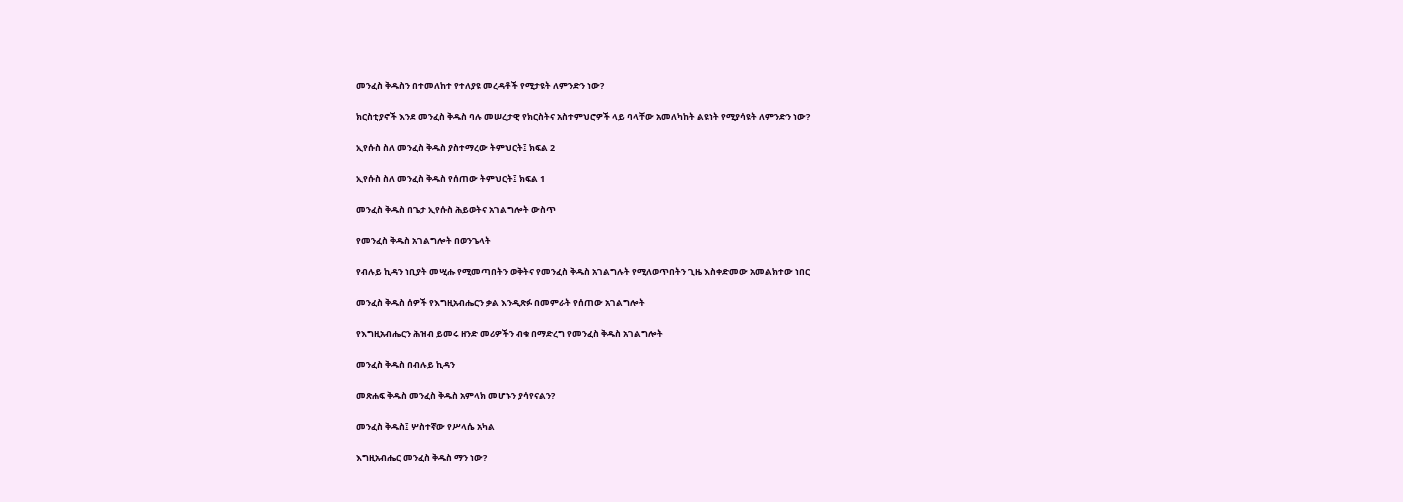መንፈስ ቅዱስን በተመለከተ የተለያዩ መረዳቶች የሚታዩት ለምንድን ነው?

ክርስቲያኖች እንደ መንፈስ ቅዱስ ባሉ መሠረታዊ የክርስትና አስተምህሮዎች ላይ ባላቸው አመለካከት ልዩነት የሚያሳዩት ለምንድን ነው?

ኢየሱስ ስለ መንፈስ ቅዱስ ያስተማረው ትምህርት፤ ክፍል 2

ኢየሱስ ስለ መንፈስ ቅዱስ የሰጠው ትምህርት፤ ክፍል 1

መንፈስ ቅዱስ በጌታ ኢየሱስ ሕይወትና አገልግሎት ውስጥ

የመንፈስ ቅዱስ አገልግሎት በወንጌላት

የብሉይ ኪዳን ነቢያት መሢሑ የሚመጣበትን ወቅትና የመንፈስ ቅዱስ አገልግሉት የሚለወጥበትን ጊዜ እስቀድመው አመልክተው ነበር

መንፈስ ቅዱስ ሰዎች የእግዚአብሔርን ቃል እንዲጽፉ በመምራት የሰጠው አገልግሎት

የእግዚአብሔርን ሕዝብ ይመሩ ዘንድ መሪዎችን ብቁ በማድረግ የመንፈስ ቅዱስ አገልግሎት

መንፈስ ቅዱስ በብሉይ ኪዳን

መጽሐፍ ቅዱስ መንፈስ ቅዱስ አምላክ መሆኑን ያሳየናልን?

መንፈስ ቅዱስ፤ ሦስተኛው የሥላሴ አካል

እግዚአብሔር መንፈስ ቅዱስ ማን ነው?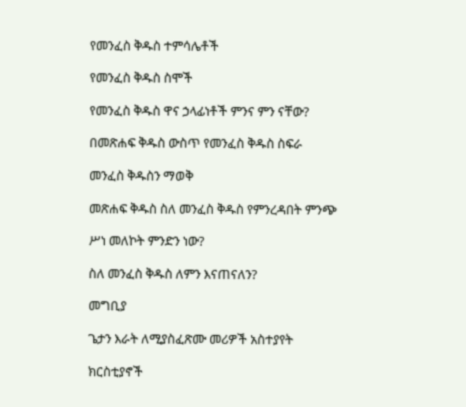የመንፈስ ቅዱስ ተምሳሌቶች

የመንፈስ ቅዱስ ስሞች

የመንፈስ ቅዱስ ዋና ኃላፊነቶች ምንና ምን ናቸው?

በመጽሐፍ ቅዱስ ውስጥ የመንፈስ ቅዱስ ስፍራ

መንፈስ ቅዱስን ማወቅ

መጽሐፍ ቅዱስ ስለ መንፈስ ቅዱስ የምንረዳበት ምንጭ

ሥነ መለኮት ምንድን ነው?

ስለ መንፈስ ቅዱስ ለምን እናጠናለን?

መግቢያ

ጌታን እራት ለሚያስፈጽሙ መሪዎች አስተያየት

ክርስቲያኖች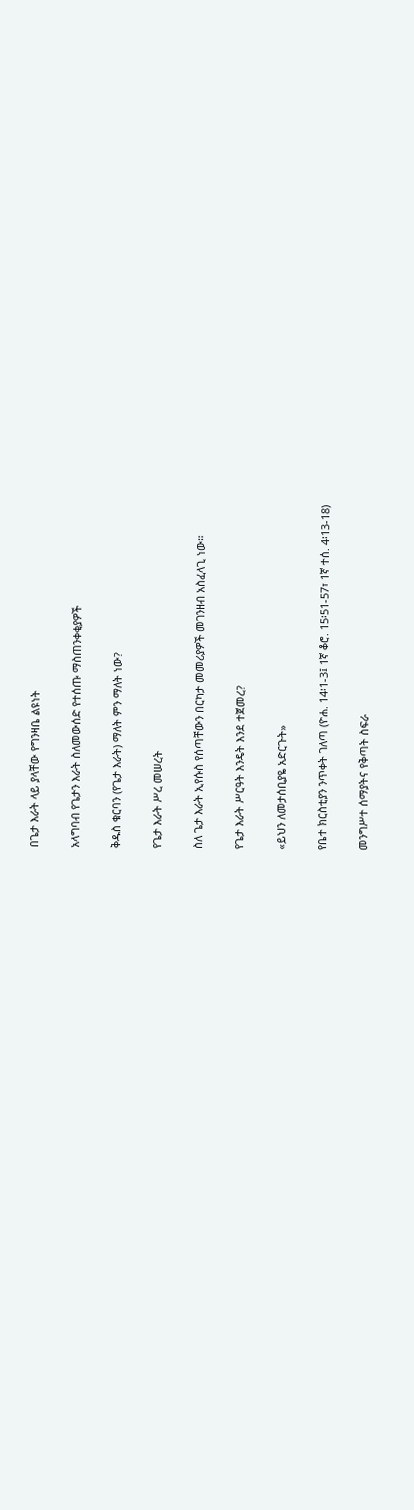በጌታ እራት ላይ ያላቸው የግንዛቤ ልዩነት

አላግባብ የጌታን እራት ስለመውሰድ የተሰጡ ማስጠንቀቂያዎች

ቅዱስ ቁርባን (የጌታ እራት) ማለት ምን ማለት ነው?

የጌታ እራት ሥረ መሠረት

ስለ ጌታ እራት ኢየሱስ የሰጣቸውን በርካታ መመሪያዎች መገንዘብ አስፈላጊ ነው።

የጌታ እራት ሥርዓት እንዴት እንደ ተጀመረ?

«ይህን ለመታሰቢያዬ አድርጉት»

የቤተ ክርስቲያን ንጥቀት ገለጣ (ዮሐ. 14፡1-3፤ 1ኛ ቆሮ. 15፡51-57፣ 1ኛ ተሰ. 4፡13-18)

መንግሥተ ሰማያትና የቅጣት ስፍራ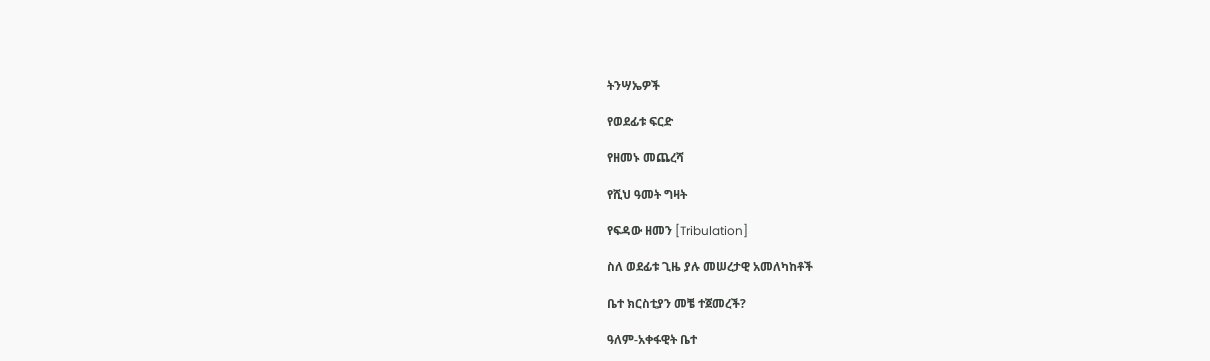ትንሣኤዎች

የወደፊቱ ፍርድ

የዘመኑ መጨረሻ

የሺህ ዓመት ግዛት

የፍዳው ዘመን [Tribulation]

ስለ ወደፊቱ ጊዜ ያሉ መሠረታዊ አመለካከቶች

ቤተ ክርስቲያን መቼ ተጀመረች?

ዓለም-አቀፋዊት ቤተ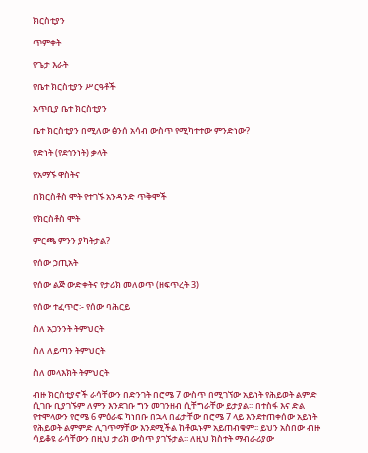ክርስቲያን

ጥምቀት

የጌታ እራት

የቤተ ክርስቲያን ሥርዓቶች

አጥቢያ ቤተ ክርስቲያን

ቤተ ክርስቲያን በሚለው ፅንሰ አሳብ ውስጥ የሚካተተው ምንድነው?

የድነት (የደኅንነት) ቃላት

የአማኙ ዋስትና

በክርስቶስ ሞት የተገኙ አንዳንድ ጥቅሞች

የክርስቶስ ሞት

ምርጫ ምንን ያካትታል?

የሰው ኃጢአት

የሰው ልጅ ውድቀትና የታሪክ መለወጥ (ዘፍጥረት 3)

የሰው ተፈጥሮ፡- የሰው ባሕርይ

ስለ አጋንንት ትምህርት

ስለ ለይጣን ትምህርት

ስለ መላእክት ትምህርት

ብዙ ክርስቲያኖች ራሳቸውን በድንገት በሮሜ 7 ውስጥ በሚገኘው አይነት የሕይወት ልምድ ሲገቡ ቢያገኙም ለምን እንደገቡ ግን መገንዘብ ሲቸግራቸው ይታያል፡፡ በተስፋ እና ድል የተሞላውን የሮሜ 6 ምዕራፍ ካነበቡ በኋላ በፊታቸው በሮሜ 7 ላይ እንደተጠቀሰው አይነት የሕይወት ልምምድ ሊገጥማቸው እንደሚችል ከቶዉኑም አይጠብቁም፡፡ ይህን አስበው ብዙ ሳይቆዩ ራሳቸውን በዚህ ታሪክ ውስጥ ያገኙታል፡፡ ለዚህ ክስተት ማብራሪያው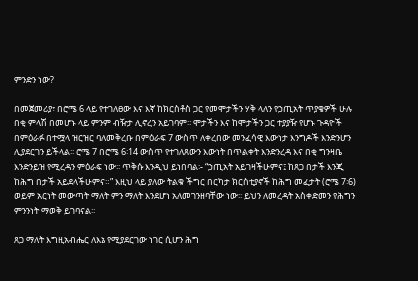ምንድን ነው?

በመጀመሪያ፣ በሮሜ 6 ላይ የተገለፀው እና እኛ ከክርስቶስ ጋር የመሞታችን ሃቅ ላለን የኃጢአት ጥያቄዎች ሁሉ በቂ ምላሽ በመሆኑ ላይ ምንም ብዥታ ሊኖረን አይገባም፡፡ ሞታችን እና ከሞታችን ጋር ተያያዥ የሆኑ ጉዳዮች በምዕራፉ በተሟላ ዝርዝር ባለመቅረቡ በምዕራፍ 7 ውስጥ ለቀረበው መንፈሳዊ እውነታ እንግዶች እንድንሆን ሊያደርገን ይችላል፡፡ ሮሜ 7 በሮሜ 6፡14 ውስጥ የተገለጸውን እውነት በጥልቀት እንድንረዳ እና በቂ ግንዛቤ እንድንይዝ የሚረዳን ምዕራፍ ነው፡፡ ጥቅሱ እንዲህ ይነበባል፡- “ኃጢአት አይገዛችሁምና፤ ከጸጋ በታች እንጂ ከሕግ በታች አይደላችሁምና።” እዚህ ላይ ያለው ትልቁ ችግር በርካታ ክርስቲያኖች ከሕግ መፈታት (ሮሜ 7፡6) ወይም አርነት መውጣት ማለት ምን ማለት እንደሆነ አለመገንዘባቸው ነው፡፡ ይህን ለመረዳት አስቀድመን የሕግን ምንንነት ማወቅ ይገባናል፡፡

ጸጋ ማለት እግዚአብሔር ለእኔ የሚያደርገው ነገር ሲሆን ሕግ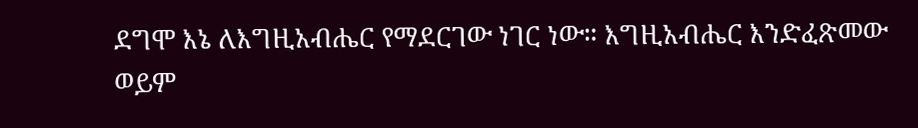ደግሞ እኔ ለእግዚአብሔር የማደርገው ነገር ነው። እግዚአብሔር እንድፈጽመው ወይም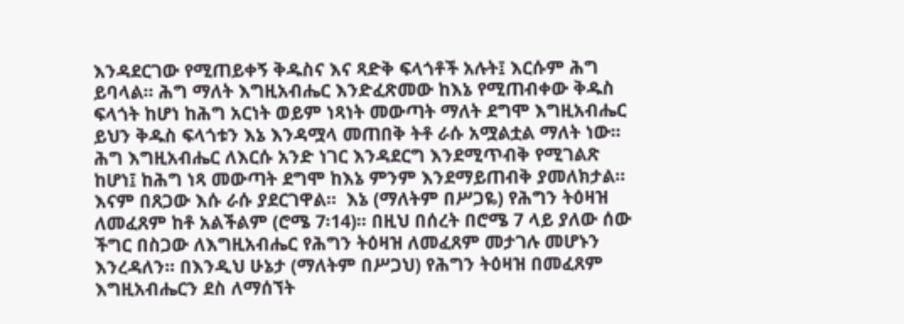እንዳደርገው የሚጠይቀኝ ቅዱስና እና ጻድቅ ፍላጎቶች አሉት፤ እርሱም ሕግ ይባላል። ሕግ ማለት እግዚአብሔር እንድፈጽመው ከእኔ የሚጠብቀው ቅዱስ ፍላጎት ከሆነ ከሕግ አርነት ወይም ነጻነት መውጣት ማለት ደግሞ እግዚአብሔር ይህን ቅዱስ ፍላጎቱን እኔ እንዳሟላ መጠበቅ ትቶ ራሱ አሟልቷል ማለት ነው፡፡ ሕግ እግዚአብሔር ለእርሱ አንድ ነገር እንዳደርግ እንደሚጥብቅ የሚገልጽ ከሆነ፤ ከሕግ ነጻ መውጣት ደግሞ ከእኔ ምንም እንደማይጠብቅ ያመለክታል። እናም በጸጋው እሱ ራሱ ያደርገዋል።  እኔ (ማለትም በሥጋዬ) የሕግን ትዕዛዝ ለመፈጸም ከቶ አልችልም (ሮሜ 7፡14)፡፡ በዚህ በሰረት በሮሜ 7 ላይ ያለው ሰው ችግር በስጋው ለእግዚአብሔር የሕግን ትዕዛዝ ለመፈጸም መታገሉ መሆኑን እንረዳለን። በእንዲህ ሁኔታ (ማለትም በሥጋህ) የሕግን ትዕዛዝ በመፈጸም እግዚአብሔርን ደስ ለማሰኘት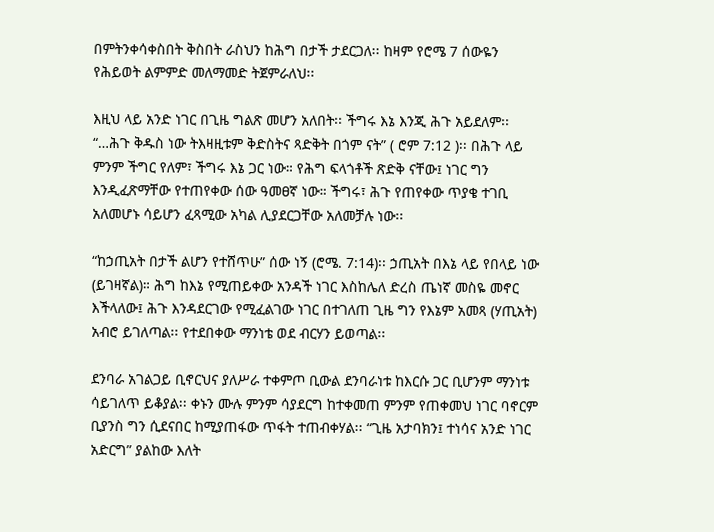በምትንቀሳቀስበት ቅስበት ራስህን ከሕግ በታች ታደርጋለ፡፡ ከዛም የሮሜ 7 ሰውዬን የሕይወት ልምምድ መለማመድ ትጀምራለህ፡፡

እዚህ ላይ አንድ ነገር በጊዜ ግልጽ መሆን አለበት፡፡ ችግሩ እኔ እንጂ ሕጉ አይደለም፡፡ “…ሕጉ ቅዱስ ነው ትእዛዚቱም ቅድስትና ጻድቅት በጎም ናት” ( ሮም 7:12 )፡፡ በሕጉ ላይ ምንም ችግር የለም፣ ችግሩ እኔ ጋር ነው። የሕግ ፍላጎቶች ጽድቅ ናቸው፤ ነገር ግን እንዲፈጽማቸው የተጠየቀው ሰው ዓመፀኛ ነው። ችግሩ፣ ሕጉ የጠየቀው ጥያቄ ተገቢ አለመሆኑ ሳይሆን ፈጻሚው አካል ሊያደርጋቸው አለመቻሉ ነው፡፡

“ከኃጢአት በታች ልሆን የተሸጥሁ” ሰው ነኝ (ሮሜ. 7:14)፡፡ ኃጢአት በእኔ ላይ የበላይ ነው (ይገዛኛል)። ሕግ ከእኔ የሚጠይቀው አንዳች ነገር እስከሌለ ድረስ ጤነኛ መስዬ መኖር እችላለው፤ ሕጉ እንዳደርገው የሚፈልገው ነገር በተገለጠ ጊዜ ግን የእኔም አመጻ (ሃጢአት) አብሮ ይገለጣል፡፡ የተደበቀው ማንነቴ ወደ ብርሃን ይወጣል፡፡

ደንባራ አገልጋይ ቢኖርህና ያለሥራ ተቀምጦ ቢውል ደንባራነቱ ከእርሱ ጋር ቢሆንም ማንነቱ ሳይገለጥ ይቆያል፡፡ ቀኑን ሙሉ ምንም ሳያደርግ ከተቀመጠ ምንም የጠቀመህ ነገር ባኖርም ቢያንስ ግን ሲደናበር ከሚያጠፋው ጥፋት ተጠብቀሃል፡፡ “ጊዜ አታባክን፤ ተነሳና አንድ ነገር አድርግ” ያልከው እለት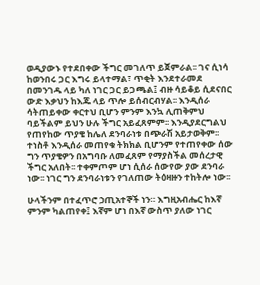ወዲያውኑ የተደበቀው ችግር መገለጥ ይጀምራል፡፡ ገና ሲነሳ ከወንበሩ ጋር እግሩ ይላተማል፣ ጥቂት እንደተራመደ በመንገዱ ላይ ካለ ነገር ጋር ይጋጫል፤ ብዙ ሳይቆይ ሲደናበር ውድ እቃህን ከእጁ ላይ ጥሎ ይሰብርብሃል፡፡ እንዲሰራ ሳትጠይቀው ቀርተህ ቢሆን ምንም እንኳ ሊጠቅምህ ባይችልም ይህን ሁሉ ችግር አይፈጸምም፡፡ እንዲያደርግልህ የጠየከው ጥያቄ ከሌለ ደንባራነቱ በጭራሽ አይታወቅም፡፡ ተነስቶ እንዲሰራ መጠየቁ ትክክል ቢሆንም የተጠየቀው ሰው ግን ጥያቄዎን በአግባቡ ለመፈጸም የማያስችል መሰረታዊ ችግር አለበት፡፡ ተቀምጦም ሆነ ሲሰራ ሰውየው ያው ደንባራ ነው፡፡ ነገር ግን ደንባራነቱን የገለጠው ትዕዛዙን ተከትሎ ነው፡፡

ሁላችንም በተፈጥሮ ኃጢአተኞች ነን። እግዚአብሔር ከእኛ ምንም ካልጠየቀ፤ እኛም ሆነ በእኛ ውስጥ ያለው ነገር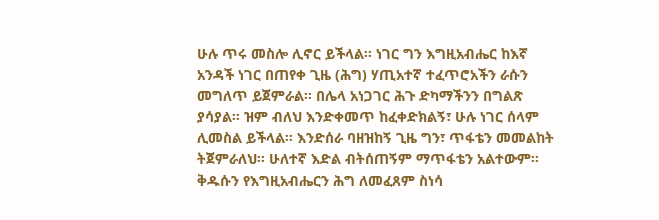ሁሉ ጥሩ መስሎ ሊኖር ይችላል፡፡ ነገር ግን እግዚአብሔር ከእኛ አንዳች ነገር በጠየቀ ጊዜ (ሕግ) ሃጢአተኛ ተፈጥሮአችን ራሱን መግለጥ ይጀምራል፡፡ በሌላ አነጋገር ሕጉ ድካማችንን በግልጽ ያሳያል። ዝም ብለህ እንድቀመጥ ከፈቀድክልኝ፣ ሁሉ ነገር ሰላም ሊመስል ይችላል፡፡ እንድሰራ ባዘዝከኝ ጊዜ ግን፣ ጥፋቴን መመልከት ትጀምራለህ፡፡ ሁለተኛ እድል ብትሰጠኝም ማጥፋቴን አልተውም፡፡ ቅዱሱን የእግዚአብሔርን ሕግ ለመፈጸም ስነሳ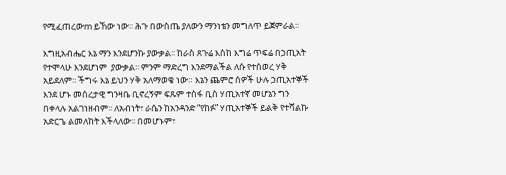የሚፈጠረውm ይኸው ነው፡፡ ሕጉ በውስጤ ያለውን ማንነቴን መግለጥ ይጀምራል፡፡

እግዚአብሔር እኔ ማን እንደሆንኩ ያውቃል፡፡ ከራስ ጸጉሬ እስከ እግሬ ጥፍሬ በኃጢአት የተሞላሁ እንደሆነም  ያውቃል፡፡ ምንም ማድረግ እንደማልችል ለሱ የተሰወረ ሃቅ አይደለም፡፡ ችግሩ እኔ ይህን ሃቅ አለማወቄ ነው። እኔን ጨምሮ ሰዎች ሁሉ ኃጢአተኞች እንደ ሆኑ መሰረታዊ ግንዛቤ ቢኖረኝም ፍጹም ተስፋ ቢስ ሃጢአተኛ መሆኔን ግን በቀላሉ አልገነዘብም፡፡ ለአብነት፣ ራሴን ከአንዳንድ “የከፉ” ሃጢአተኞች ይልቅ የተሻልኩ አድርጌ ልመለከት እችላለው፡፡ በመሆኑም፣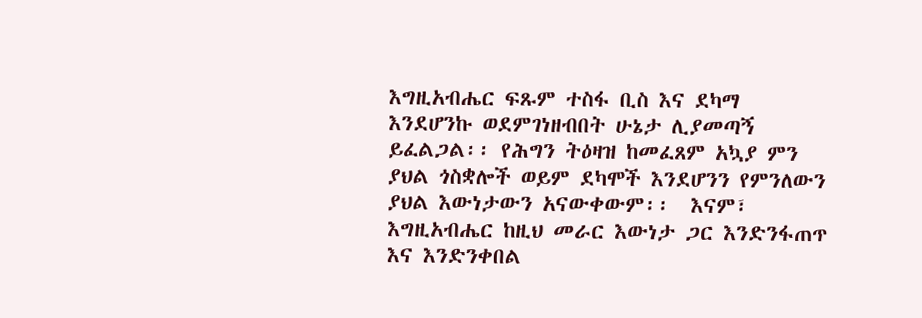እግዚአብሔር ፍጹም ተስፋ ቢስ እና ደካማ እንደሆንኩ ወደምገነዘብበት ሁኔታ ሊያመጣኝ ይፈልጋል፡፡ የሕግን ትዕዛዝ ከመፈጸም አኳያ ምን ያህል ጎስቋሎች ወይም ደካሞች እንደሆንን የምንለውን ያህል እውነታውን አናውቀውም፡፡  እናም፣ እግዚአብሔር ከዚህ መራር እውነታ ጋር እንድንፋጠጥ እና እንድንቀበል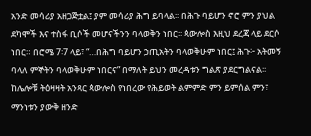አንድ መሳሪያ አዘጋጅቷል፤ ያም መሳሪያ ሕግ ይባላል፡፡ በሕጉ ባይሆን ኖሮ ምን ያህል ደካሞች እና ተስፋ ቢሶች መሆናችንን ባላወቅን ነበር፡፡ ጳውሎስ እዚህ ደረጃ ላይ ደርሶ ነበር። በሮሜ 7፡7 ላይ፣ “…በሕግ ባይሆን ኃጢአትን ባላወቅሁም ነበር፤ ሕጉ፦ አትመኝ ባላለ ምኞትን ባላወቅሁም ነበርና” በማለት ይህን መረዳቱን ግልጽ ያደርግልናል፡፡ ከሌሎቹ ትዕዛዛት አንጻር ጳውሎስ የነበረው የሕይወት ልምምድ ምን ይምሰል ምን፣ ማንነቱን ያውቅ ዘንድ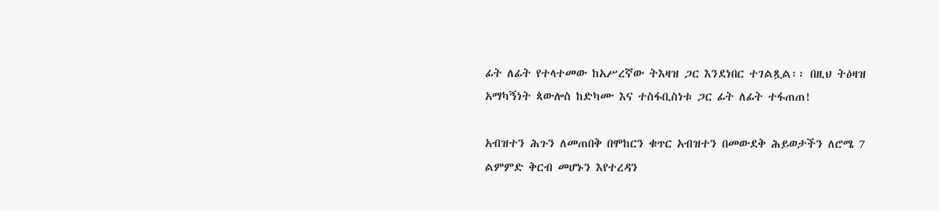ፊት ለፊት የተላተመው ከአሥረኛው ትእዛዝ ጋር እንደነበር ተገልጿል፡፡ በዚህ ትዕዛዝ አማካኝነት ጳውሎስ ከድካሙ እና ተስፋቢስነቱ ጋር ፊት ለፊት ተፋጠጠ!

አብዝተን ሕጉን ለመጠበቅ በሞከርን ቁጥር አብዝተን በመውደቅ ሕይወታችን ለሮሜ 7 ልምምድ ቅርብ መሆኑን እየተረዳን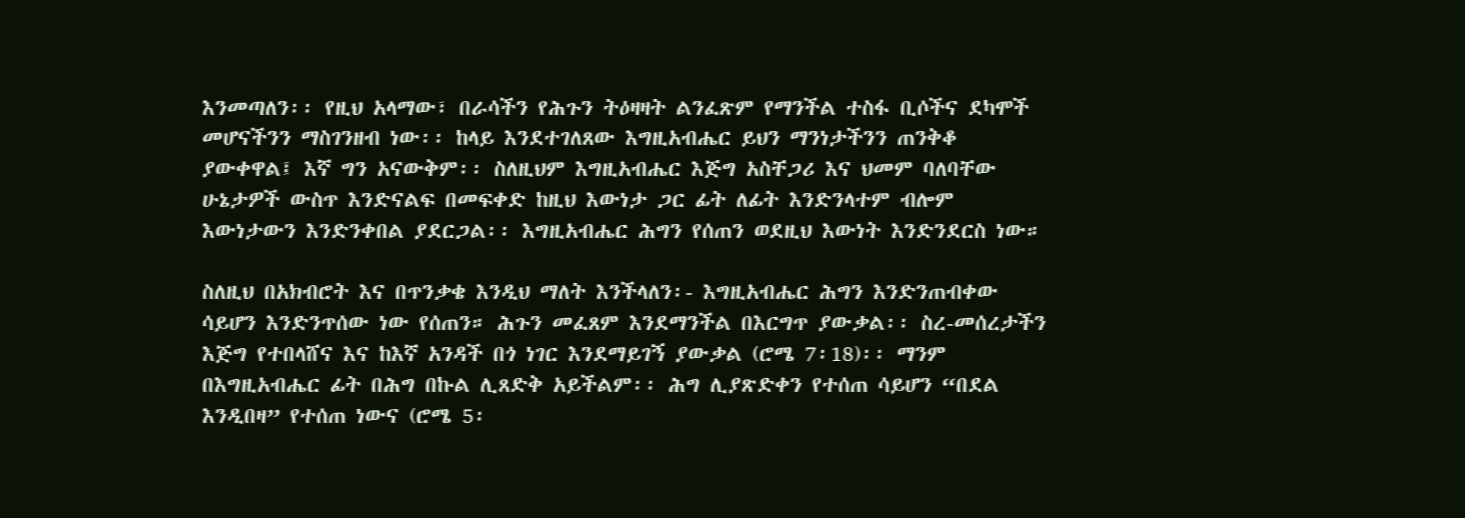እንመጣለን፡፡ የዚህ አላማው፣ በራሳችን የሕጉን ትዕዛዛት ልንፈጽም የማንችል ተስፋ ቢሶችና ደካሞች መሆናችንን ማስገንዘብ ነው፡፡ ከላይ እንደተገለጸው እግዚአብሔር ይህን ማንነታችንን ጠንቅቆ ያውቀዋል፤ እኛ ግን አናውቅም፡፡ ስለዚህም እግዚአብሔር እጅግ አስቸጋሪ እና ህመም ባለባቸው ሁኔታዎች ውስጥ እንድናልፍ በመፍቀድ ከዚህ እውነታ ጋር ፊት ለፊት እንድንላተም ብሎም እውነታውን እንድንቀበል ያደርጋል፡፡ እግዚአብሔር ሕግን የሰጠን ወደዚህ እውነት እንድንደርስ ነው።

ስለዚህ በአክብሮት እና በጥንቃቄ እንዲህ ማለት እንችላለን፡- እግዚአብሔር ሕግን እንድንጠብቀው ሳይሆን እንድንጥሰው ነው የሰጠን። ሕጉን መፈጸም እንደማንችል በእርግጥ ያውቃል፡፡ ስረ-መሰረታችን እጅግ የተበላሸና እና ከእኛ አንዳች በጎ ነገር እንደማይገኝ ያውቃል (ሮሜ 7፡18)፡፡ ማንም በእግዚአብሔር ፊት በሕግ በኩል ሊጸድቅ አይችልም፡፡ ሕግ ሊያጽድቀን የተሰጠ ሳይሆን “በደል እንዲበዛ” የተሰጠ ነውና (ሮሜ 5፡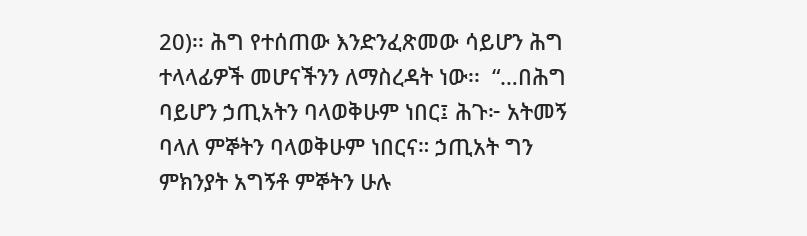20)፡፡ ሕግ የተሰጠው እንድንፈጽመው ሳይሆን ሕግ ተላላፊዎች መሆናችንን ለማስረዳት ነው፡፡  “…በሕግ ባይሆን ኃጢአትን ባላወቅሁም ነበር፤ ሕጉ፦ አትመኝ ባላለ ምኞትን ባላወቅሁም ነበርና። ኃጢአት ግን ምክንያት አግኝቶ ምኞትን ሁሉ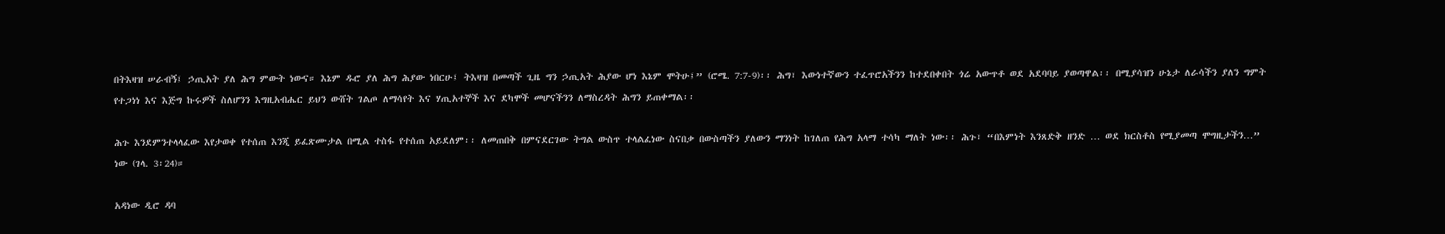በትእዛዝ ሠራብኝ፤ ኃጢአት ያለ ሕግ ምውት ነውና። እኔም ዱሮ ያለ ሕግ ሕያው ነበርሁ፤ ትእዛዝ በመጣች ጊዜ ግን ኃጢአት ሕያው ሆነ እኔም ሞትሁ፤” (ሮሜ. 7:7-9)፡፡ ሕግ፣ እውነተኛውን ተፈጥሮአችንን ከተደበቀበት ጎሬ አውጥቶ ወደ አደባባይ ያወጣዋል፡፡ በሚያሳዝን ሁኔታ ለራሳችን ያለን ግምት የተጋነነ እና እጅግ ኩሩዎች ስለሆንን እግዚአብሔር ይህን ውሸት ገልጦ ለማሳየት እና ሃጢአተኞች እና ደካሞች መሆናችንን ለማስረዳት ሕግን ይጠቀማል፡፡

ሕጉ እንደምንተላላፈው እየታወቀ የተሰጠ እንጂ ይፈጽሙታል በሚል ተስፋ የተሰጠ አይደለም፡፡ ለመጠበቅ በምናደርገው ትግል ውስጥ ተላልፈነው ስናበቃ በውስጣችን ያለውን ማንነት ከገለጠ የሕግ አላማ ተሳካ ማለት ነው፡፡ ሕጉ፣ “በእምነት እንጸድቅ ዘንድ … ወደ ክርስቶስ የሚያመጣ ሞግዚታችን…” ነው (ገላ. 3፡24)።

አዳነው ዲሮ ዳባ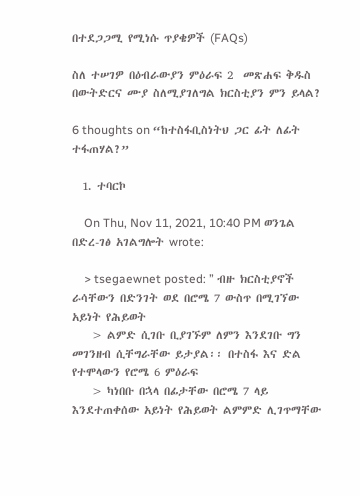በተደጋጋሚ የሚነሱ ጥያቄዎች (FAQs)

ስለ ተሠገዎ በዕብራውያን ምዕራፍ 2  መጽሐፍ ቅዱስ በውትድርና ሙያ ስለሚያገለግል ክርስቲያን ምን ይላል?

6 thoughts on “ከተስፋቢስነትህ ጋር ፊት ለፊት ተፋጠሃል?”

  1. ተባርኮ

    On Thu, Nov 11, 2021, 10:40 PM ወንጌል በድረ-ገፅ አገልግሎት wrote:

    > tsegaewnet posted: ” ብዙ ክርስቲያኖች ራሳቸውን በድንገት ወደ በሮሜ 7 ውስጥ በሚገኘው አይነት የሕይወት
    > ልምድ ሲገቡ ቢያገኙም ለምን እንደገቡ ግን መገንዘብ ሲቸግራቸው ይታያል፡፡ በተስፋ እና ድል የተሞላውን የሮሜ 6 ምዕራፍ
    > ካነበቡ በኋላ በፊታቸው በሮሜ 7 ላይ እንደተጠቀሰው አይነት የሕይወት ልምምድ ሊገጥማቸው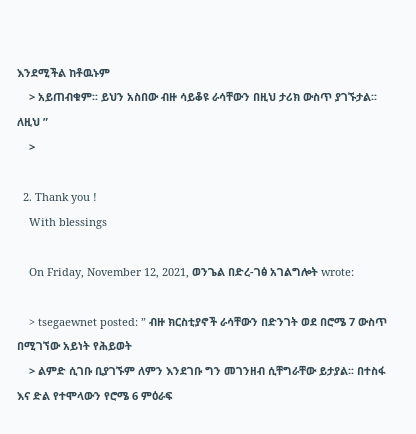እንደሚችል ከቶዉኑም
    > አይጠብቁም፡፡ ይህን አስበው ብዙ ሳይቆዩ ራሳቸውን በዚህ ታሪክ ውስጥ ያገኙታል፡፡ ለዚህ ”
    >

  2. Thank you !
    With blessings

    On Friday, November 12, 2021, ወንጌል በድረ-ገፅ አገልግሎት wrote:

    > tsegaewnet posted: ” ብዙ ክርስቲያኖች ራሳቸውን በድንገት ወደ በሮሜ 7 ውስጥ በሚገኘው አይነት የሕይወት
    > ልምድ ሲገቡ ቢያገኙም ለምን እንደገቡ ግን መገንዘብ ሲቸግራቸው ይታያል፡፡ በተስፋ እና ድል የተሞላውን የሮሜ 6 ምዕራፍ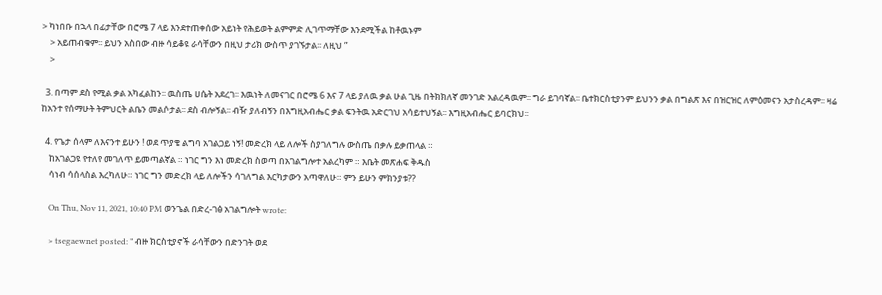> ካነበቡ በኋላ በፊታቸው በሮሜ 7 ላይ እንደተጠቀሰው አይነት የሕይወት ልምምድ ሊገጥማቸው እንደሚችል ከቶዉኑም
    > አይጠብቁም፡፡ ይህን አስበው ብዙ ሳይቆዩ ራሳቸውን በዚህ ታሪክ ውስጥ ያገኙታል፡፡ ለዚህ ”
    >

  3. በጣም ደስ የሚል ቃል አካፈልከን፡፡ ዉስጤ ሀሴት አደረገ፡፡ እዉነት ለመናገር በሮሜ 6 እና 7 ላይ ያለዉ ቃል ሁል ጊዜ በትክክለኛ መንገድ አልረዳዉም፡፡ ግራ ይገባኛል፡፡ ቤተክርስቲያንም ይህንን ቃል በግልጽ እና በዝርዝር ለምዕመናን አታስረዳም፡፡ ዛሬ ከአንተ የሰማሁት ትምህርት ልቤን መልሶታል፡፡ ደስ ብሎኝል፡፡ ብዥ ያለብኝን በእግዚአብሔር ቃል ፍንትዉ አድርገህ አሳይተህኝል፡፡ እግዚአብሔር ይባርክህ፡፡

  4. የጌታ ሰላም ለእናንተ ይሁን ! ወደ ጥያቄ ልግባ አገልጋይ ነኝ! መድረክ ላይ ለሎች ስያገለግሉ ውስጤ በቃሉ ይቃጠላል ።
    ከአገልጋዩ የተለየ መገለጥ ይመጣልኛል ። ነገር ግን እነ መድረክ ስወጣ በአገልግሎተ አልረካም ። እቤት መጽሐፍ ቅዱስ
    ሳነብ ሳሰላስል እረካለሁ። ነገር ግን መድረክ ላይ ለሎችን ሳገለግል እርካታውን አጣዋለሁ። ምን ይሁን ምክንያቱ??

    On Thu, Nov 11, 2021, 10:40 PM ወንጌል በድረ-ገፅ አገልግሎት wrote:

    > tsegaewnet posted: ” ብዙ ክርስቲያኖች ራሳቸውን በድንገት ወደ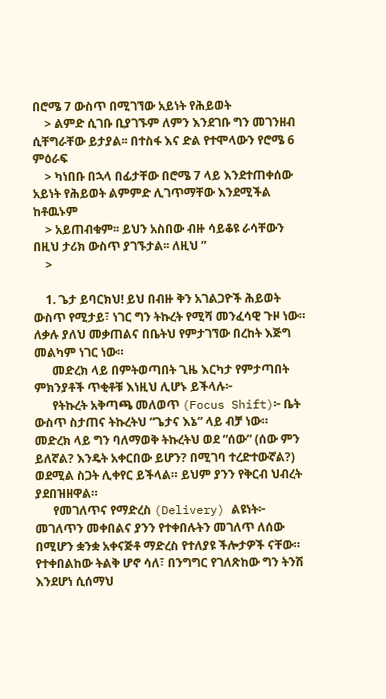በሮሜ 7 ውስጥ በሚገኘው አይነት የሕይወት
    > ልምድ ሲገቡ ቢያገኙም ለምን እንደገቡ ግን መገንዘብ ሲቸግራቸው ይታያል፡፡ በተስፋ እና ድል የተሞላውን የሮሜ 6 ምዕራፍ
    > ካነበቡ በኋላ በፊታቸው በሮሜ 7 ላይ እንደተጠቀሰው አይነት የሕይወት ልምምድ ሊገጥማቸው እንደሚችል ከቶዉኑም
    > አይጠብቁም፡፡ ይህን አስበው ብዙ ሳይቆዩ ራሳቸውን በዚህ ታሪክ ውስጥ ያገኙታል፡፡ ለዚህ ”
    >

    1. ጌታ ይባርክህ! ይህ በብዙ ቅን አገልጋዮች ሕይወት ውስጥ የሚታይ፣ ነገር ግን ትኩረት የሚሻ መንፈሳዊ ጉዞ ነው። ለቃሉ ያለህ መቃጠልና በቤትህ የምታገኘው በረከት እጅግ መልካም ነገር ነው።
      መድረክ ላይ በምትወጣበት ጊዜ እርካታ የምታጣበት ምክንያቶች ጥቂቶቹ እነዚህ ሊሆኑ ይችላሉ፦
      የትኩረት አቅጣጫ መለወጥ (Focus Shift)፦ ቤት ውስጥ ስታጠና ትኩረትህ “ጌታና እኔ” ላይ ብቻ ነው። መድረክ ላይ ግን ባለማወቅ ትኩረትህ ወደ “ሰው” (ሰው ምን ይለኛል? እንዴት አቀርበው ይሆን? በሚገባ ተረድተውኛል?) ወደሚል ስጋት ሊቀየር ይችላል። ይህም ያንን የቅርብ ህብረት ያደበዝዘዋል።
      የመገለጥና የማድረስ (Delivery) ልዩነት፦ መገለጥን መቀበልና ያንን የተቀበሉትን መገለጥ ለሰው በሚሆን ቋንቋ አቀናጅቶ ማድረስ የተለያዩ ችሎታዎች ናቸው። የተቀበልከው ትልቅ ሆኖ ሳለ፣ በንግግር የገለጽከው ግን ትንሽ እንደሆነ ሲሰማህ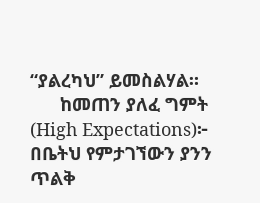“ያልረካህ” ይመስልሃል።
      ከመጠን ያለፈ ግምት (High Expectations)፦ በቤትህ የምታገኘውን ያንን ጥልቅ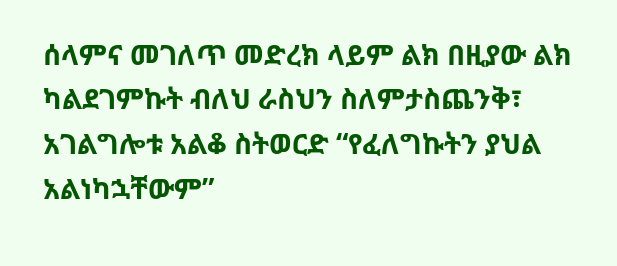ሰላምና መገለጥ መድረክ ላይም ልክ በዚያው ልክ ካልደገምኩት ብለህ ራስህን ስለምታስጨንቅ፣ አገልግሎቱ አልቆ ስትወርድ “የፈለግኩትን ያህል አልነካኋቸውም”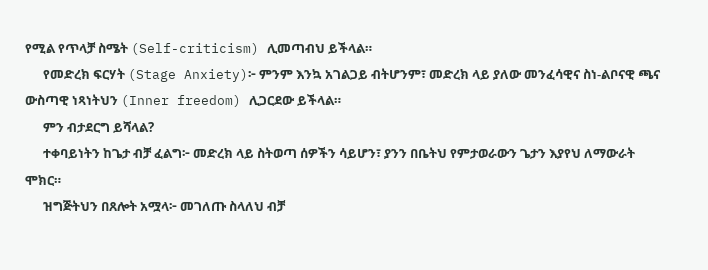የሚል የጥላቻ ስሜት (Self-criticism) ሊመጣብህ ይችላል።
      የመድረክ ፍርሃት (Stage Anxiety)፦ ምንም እንኳ አገልጋይ ብትሆንም፣ መድረክ ላይ ያለው መንፈሳዊና ስነ-ልቦናዊ ጫና ውስጣዊ ነጻነትህን (Inner freedom) ሊጋርደው ይችላል።
      ምን ብታደርግ ይሻላል?
      ተቀባይነትን ከጌታ ብቻ ፈልግ፦ መድረክ ላይ ስትወጣ ሰዎችን ሳይሆን፣ ያንን በቤትህ የምታወራውን ጌታን እያየህ ለማውራት ሞክር።
      ዝግጅትህን በጸሎት አሟላ፦ መገለጡ ስላለህ ብቻ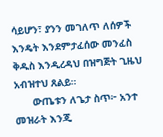ሳይሆን፣ ያንን መገለጥ ለሰዎች እንዴት እንደምታፈሰው መንፈስ ቅዱስ እንዲረዳህ በዝግጅት ጊዜህ አብዝተህ ጸልይ።
      ውጤቱን ለጌታ ስጥ፦ አንተ መዝራት እንጂ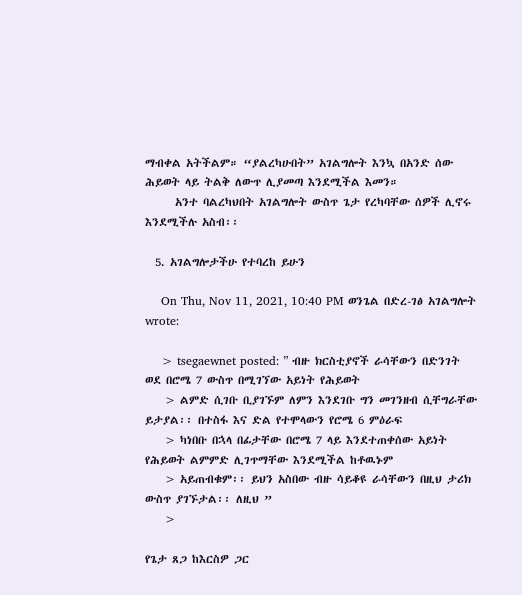ማብቀል አትችልም። “ያልረካሁበት” አገልግሎት እንኳ በአንድ ሰው ሕይወት ላይ ትልቅ ለውጥ ሊያመጣ እንደሚችል እመን።
      አንተ ባልረካህበት አገልግሎት ውስጥ ጌታ የረካባቸው ሰዎች ሊኖሩ እንደሚችሉ አስብ፡፡

  5. አገልግሎታችሁ የተባረከ ይሁን

    On Thu, Nov 11, 2021, 10:40 PM ወንጌል በድረ-ገፅ አገልግሎት wrote:

    > tsegaewnet posted: ” ብዙ ክርስቲያኖች ራሳቸውን በድንገት ወደ በሮሜ 7 ውስጥ በሚገኘው አይነት የሕይወት
    > ልምድ ሲገቡ ቢያገኙም ለምን እንደገቡ ግን መገንዘብ ሲቸግራቸው ይታያል፡፡ በተስፋ እና ድል የተሞላውን የሮሜ 6 ምዕራፍ
    > ካነበቡ በኋላ በፊታቸው በሮሜ 7 ላይ እንደተጠቀሰው አይነት የሕይወት ልምምድ ሊገጥማቸው እንደሚችል ከቶዉኑም
    > አይጠብቁም፡፡ ይህን አስበው ብዙ ሳይቆዩ ራሳቸውን በዚህ ታሪክ ውስጥ ያገኙታል፡፡ ለዚህ ”
    >

የጌታ ጸጋ ከእርስዎ ጋር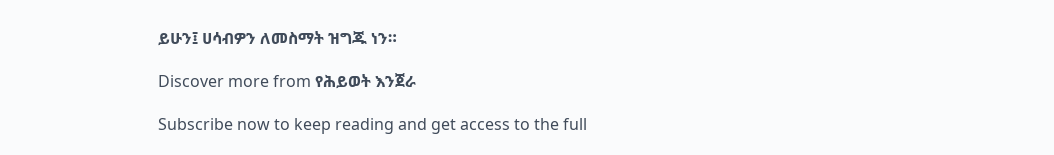ይሁን፤ ሀሳብዎን ለመስማት ዝግጁ ነን።

Discover more from የሕይወት እንጀራ

Subscribe now to keep reading and get access to the full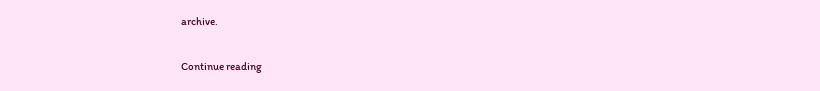archive.

Continue reading